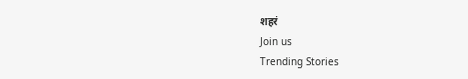शहरं
Join us
Trending Stories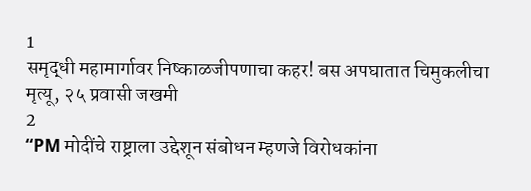1
समृद्धी महामार्गावर निष्काळजीपणाचा कहर! बस अपघातात चिमुकलीचा मृत्यू, २५ प्रवासी जखमी
2
“PM मोदींचे राष्ट्राला उद्देशून संबोधन म्हणजे विरोधकांना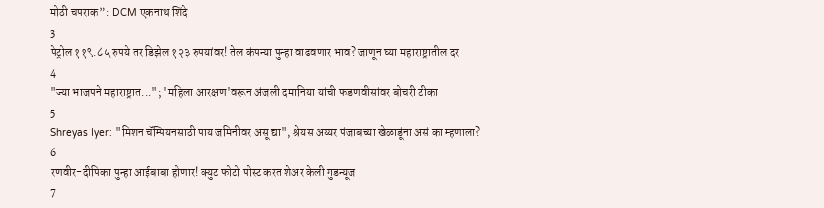मोठी चपराक”: DCM एकनाथ शिंदे
3
पेट्रोल ११९.८५ रुपये तर डिझेल १२३ रुपयांवर! तेल कंपन्या पुन्हा वाढवणार भाव? जाणून घ्या महाराष्ट्रातील दर
4
"ज्या भाजपने महाराष्ट्रात..."; 'महिला आरक्षण'वरून अंजली दमानिया यांची फडणवीसांवर बोचरी टीका
5
Shreyas Iyer: "मिशन चॅम्पियनसाठी पाय जमिनीवर असू द्या", श्रेयस अय्यर पंजाबच्या खेळाडूंना असं का म्हणाला?
6
रणवीर-दीपिका पुन्हा आईबाबा होणार! क्युट फोटो पोस्ट करत शेअर केली गुडन्यूज
7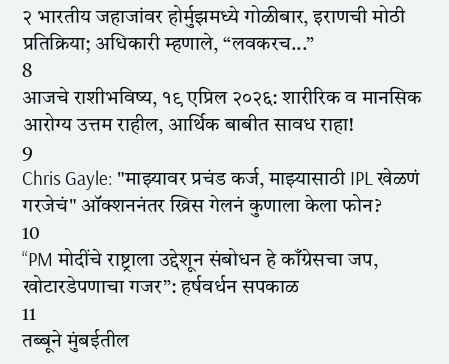२ भारतीय जहाजांवर होर्मुझमध्ये गोळीबार, इराणची मोठी प्रतिक्रिया; अधिकारी म्हणाले, “लवकरच...”
8
आजचे राशीभविष्य, १९ एप्रिल २०२६: शारीरिक व मानसिक आरोग्य उत्तम राहील, आर्थिक बाबीत सावध राहा!
9
Chris Gayle: "माझ्यावर प्रचंड कर्ज, माझ्यासाठी IPL खेळणं गरजेचं" ऑक्शननंतर ख्रिस गेलनं कुणाला केला फोन?
10
“PM मोदींचे राष्ट्राला उद्देशून संबोधन हे काँग्रेसचा जप, खोटारडेपणाचा गजर”: हर्षवर्धन सपकाळ
11
तब्बूने मुंबईतील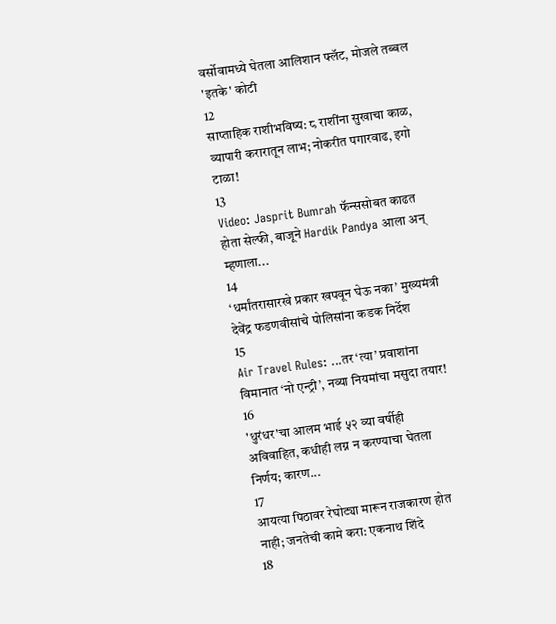वर्सोवामध्ये घेतला आलिशान फ्लॅट, मोजले तब्बल 'इतके' कोटी
12
साप्ताहिक राशीभविष्य: ८ राशींना सुखाचा काळ, व्यापारी करारातून लाभ; नोकरीत पगारवाढ, इगो टाळा!
13
Video: Jasprit Bumrah फॅन्ससोबत काढत होता सेल्फी, बाजूने Hardik Pandya आला अन् म्हणाला...
14
‘धर्मांतरासारखे प्रकार खपवून घेऊ नका’ मुख्यमंत्री देवेंद्र फडणवीसांचे पोलिसांना कडक निर्देश
15
Air Travel Rules: ...तर ‘त्या’ प्रवाशांना विमानात ‘नो एन्ट्री’, नव्या नियमांचा मसुदा तयार!
16
'धुरंधर'चा आलम भाई ५२ व्या वर्षीही अविवाहित, कधीही लग्न न करण्याचा घेतला निर्णय; कारण...
17
आयत्या पिठावर रेघोट्या मारून राजकारण होत नाही; जनतेची कामे करा: एकनाथ शिंदे
18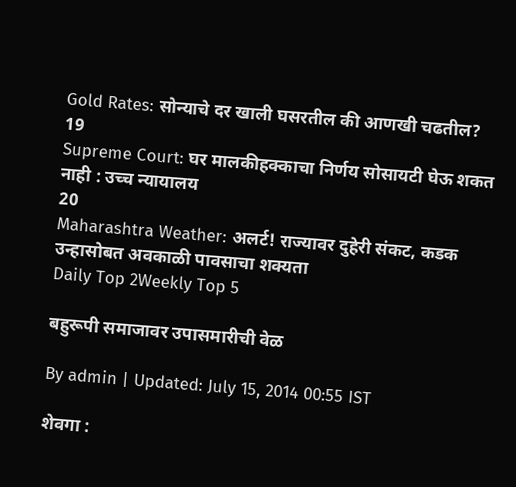Gold Rates: सोन्याचे दर खाली घसरतील की आणखी चढतील?
19
Supreme Court: घर मालकीहक्काचा निर्णय सोसायटी घेऊ शकत नाही : उच्च न्यायालय
20
Maharashtra Weather: अलर्ट! राज्यावर दुहेरी संकट, कडक उन्हासोबत अवकाळी पावसाचा शक्यता
Daily Top 2Weekly Top 5

बहुरूपी समाजावर उपासमारीची वेळ

By admin | Updated: July 15, 2014 00:55 IST

शेवगा :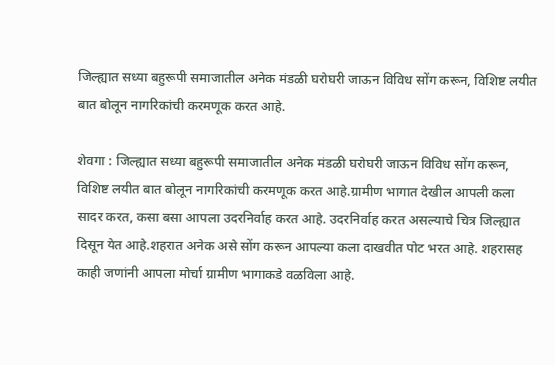जिल्ह्यात सध्या बहुरूपी समाजातील अनेक मंडळी घरोघरी जाऊन विविध सोंग करून, विशिष्ट लयीत बात बोलून नागरिकांची करमणूक करत आहे.

शेवगा : जिल्ह्यात सध्या बहुरूपी समाजातील अनेक मंडळी घरोघरी जाऊन विविध सोंग करून, विशिष्ट लयीत बात बोलून नागरिकांची करमणूक करत आहे.ग्रामीण भागात देखील आपली कला सादर करत, कसा बसा आपला उदरनिर्वाह करत आहे. उदरनिर्वाह करत असल्याचे चित्र जिल्ह्यात दिसून येत आहे.शहरात अनेक असे सोंग करून आपल्या कला दाखवीत पोट भरत आहे. शहरासह काही जणांनी आपला मोर्चा ग्रामीण भागाकडे वळविला आहे.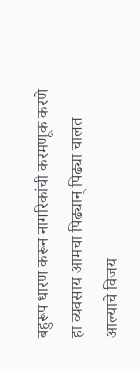बहुरूप धारण करून नागरिकांची करमणूक करणे हा व्यवसाय आमचा पिढ्यान् पिढ्या चालत आल्याचे विजय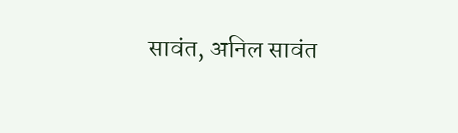सावंत, अनिल सावंत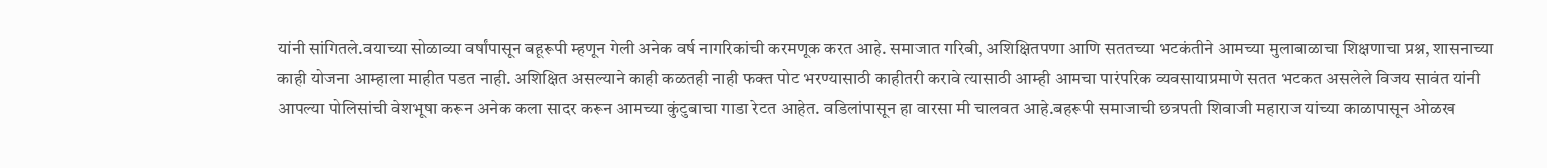यांनी सांगितले.वयाच्या सोळाव्या वर्षांपासून बहूरूपी म्हणून गेली अनेक वर्ष नागरिकांची करमणूक करत आहे. समाजात गरिबी, अशिक्षितपणा आणि सततच्या भटकंतीने आमच्या मुलाबाळाचा शिक्षणाचा प्रश्न, शासनाच्या काही योजना आम्हाला माहीत पडत नाही. अशिक्षित असल्याने काही कळतही नाही फक्त पोट भरण्यासाठी काहीतरी करावे त्यासाठी आम्ही आमचा पारंपरिक व्यवसायाप्रमाणे सतत भटकत असलेले विजय सावंत यांनी आपल्या पोलिसांची वेशभूषा करून अनेक कला सादर करून आमच्या कुंटुबाचा गाडा रेटत आहेत. वडिलांपासून हा वारसा मी चालवत आहे.बहरूपी समाजाची छत्रपती शिवाजी महाराज यांच्या काळापासून ओळख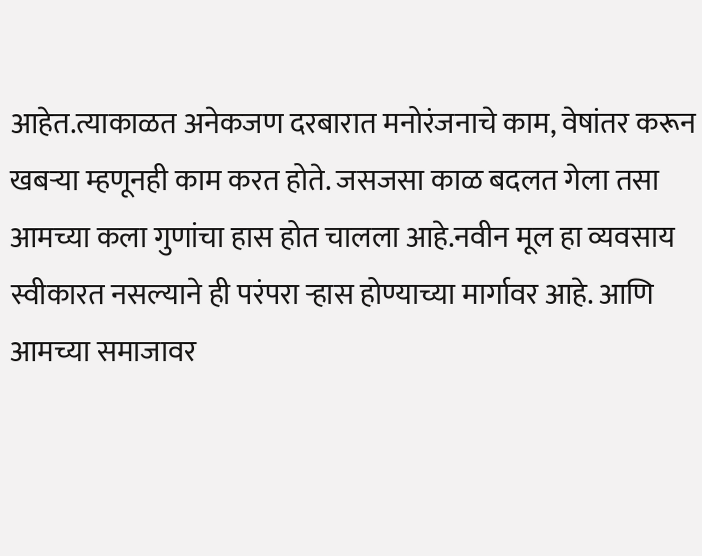आहेत.त्याकाळत अनेकजण दरबारात मनोरंजनाचे काम, वेषांतर करून खबऱ्या म्हणूनही काम करत होते. जसजसा काळ बदलत गेला तसा आमच्या कला गुणांचा हास होत चालला आहे.नवीन मूल हा व्यवसाय स्वीकारत नसल्याने ही परंपरा ऱ्हास होण्याच्या मार्गावर आहे. आणि आमच्या समाजावर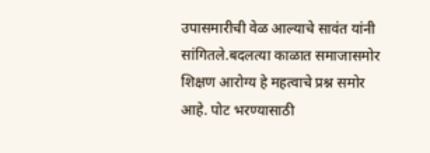उपासमारीची वेळ आल्याचे सावंत यांनी सांगितले.बदलत्या काळात समाजासमोर शिक्षण आरोग्य हे महत्वाचे प्रश्न समोर आहे. पोट भरण्यासाठी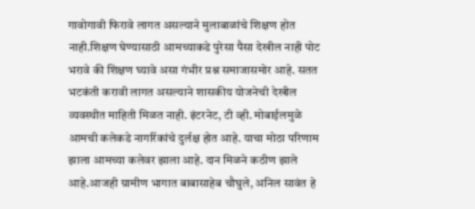गावोगावी फिरावे लागत असल्याने मुलाबाळांचे शिक्षण होत नाही.शिक्षण घेण्यासाठी आमच्याकडे पुरेसा पैसा देखील नाही पोट भरावे की शिक्षण घ्यावे असा गंभीर प्रश्न समाजासमोर आहे. सतत भटकंती करावी लागत असल्याने शासकीय योजनेची देखील व्यवस्थीत माहिती मिळत नाही. इंटरनेट, टी व्ही. मोबाईलमुळे आमची कलेकडे नागरिंकांचे दुर्लक्ष होत आहे. याचा मोठा परिणाम झाला आमच्या कलेवर झाला आहे. दान मिळने कठीण झाले आहे.आजही ग्रामीण भागात बाबासाहेब चौघुले, अनिल सावंत हे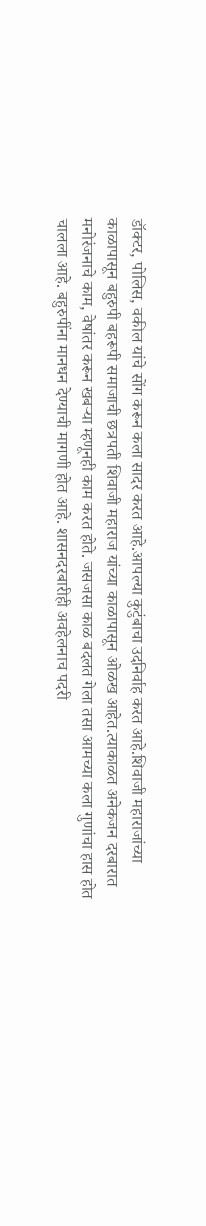डॉक्टर, पोलिस, वकील यांचे सोंग करून कला सादर करत आहे.आपल्या कुटुंबाचा उदनिर्वाह करत आहे.शिवाजी महाराजांच्या काळापासून बहुरुपी बहरूपी समाजाची छत्रपती शिवाजी महाराज यांच्या काळापासून ओळख आहेत.त्याकाळत अनेकजन दरबारात मनोरंजनाचे काम, वेषांतर करून खबऱ्या म्हणूनही काम करत होते. जसजसा काळ बदलत गेला तसा आमच्या कला गुणांचा हास होत चालला आहे. बहुरुपींना मानधन देण्याची मागणी होत आहे. शासनदरबारीही अवहेलनाच पदरी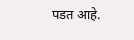पडत आहे.